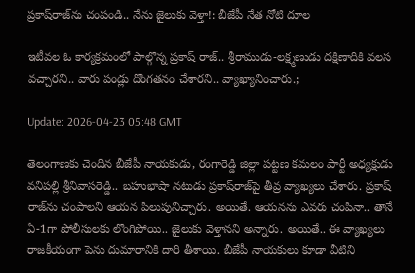ప్ర‌కాష్‌రాజ్‌ను చంపండి.. నేను జైలుకు వెళ్తా!: బీజేపీ నేత నోటి దూల‌

ఇటీవ‌ల ఓ కార్య‌క్ర‌మంలో పాల్గొన్న ప్రకాష్ రాజ్‌.. శ్రీరాముడు-ల‌క్ష్మ‌ణుడు ద‌క్షిణాదికి వ‌ల‌స వ‌చ్చార‌ని.. వారు పండ్లు దొంగ‌త‌నం చేశార‌ని.. వ్యాఖ్యానించారు.;

Update: 2026-04-23 05:48 GMT

తెలంగాణ‌కు చెందిన బీజేపీ నాయ‌కుడు, రంగారెడ్డి జిల్లా ప‌ట్ట‌ణ క‌మలం పార్టీ అధ్య‌క్షుడు వ‌నిప‌ల్లి శ్రీనివాస‌రెడ్డి.. బ‌హుభాషా న‌టుడు ప్ర‌కాష్‌రాజ్‌పై తీవ్ర వ్యాఖ్య‌లు చేశారు. ప్ర‌కాష్ రాజ్‌ను చంపాల‌ని ఆయ‌న పిలుపునిచ్చారు. అయితే. ఆయ‌న‌ను ఎవ‌రు చంపినా.. తానే ఏ-1గా పోలీసుల‌కు లొంగిపోయి.. జైలుకు వెళ్తాన‌ని అన్నారు. అయితే.. ఈ వ్యాఖ్య‌లు రాజ‌కీయంగా పెను దుమారానికి దారి తీశాయి. బీజేపీ నాయ‌కులు కూడా వీటిని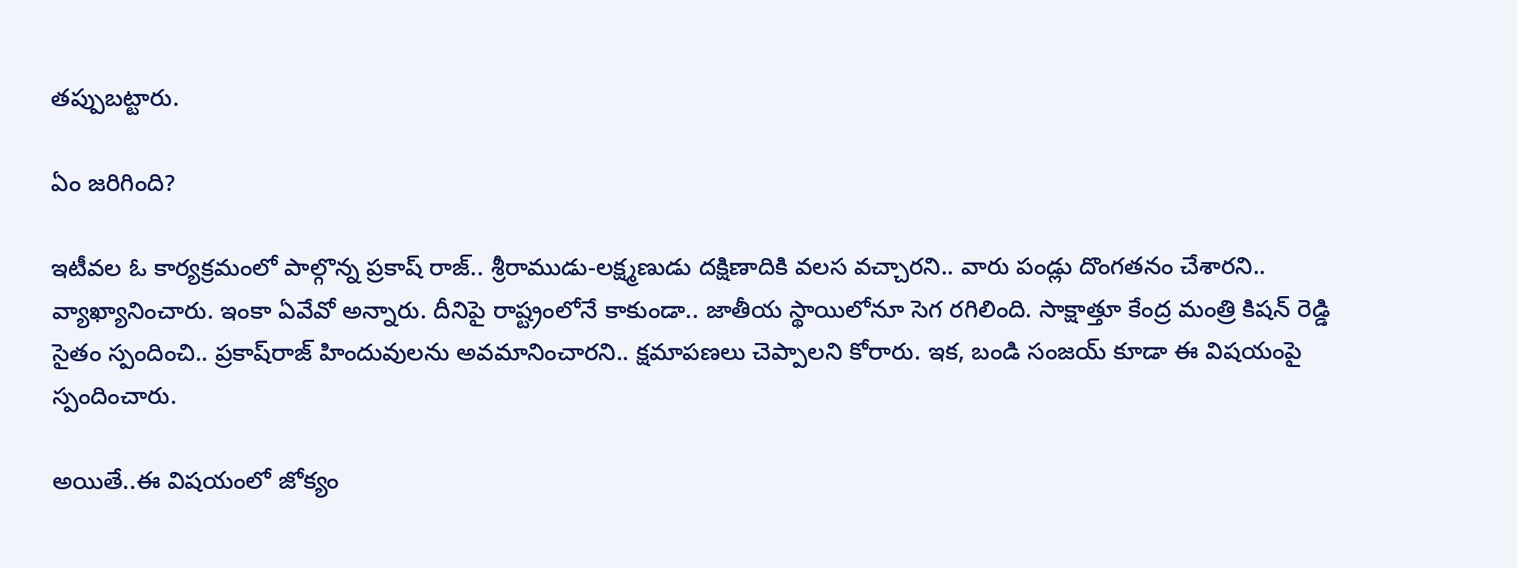త‌ప్పుబ‌ట్టారు.

ఏం జ‌రిగింది?

ఇటీవ‌ల ఓ కార్య‌క్ర‌మంలో పాల్గొన్న ప్రకాష్ రాజ్‌.. శ్రీరాముడు-ల‌క్ష్మ‌ణుడు ద‌క్షిణాదికి వ‌ల‌స వ‌చ్చార‌ని.. వారు పండ్లు దొంగ‌త‌నం చేశార‌ని.. వ్యాఖ్యానించారు. ఇంకా ఏవేవో అన్నారు. దీనిపై రాష్ట్రంలోనే కాకుండా.. జాతీయ స్థాయిలోనూ సెగ ర‌గిలింది. సాక్షాత్తూ కేంద్ర మంత్రి కిష‌న్ రెడ్డి సైతం స్పందించి.. ప్ర‌కాష్‌రాజ్ హిందువుల‌ను అవ‌మానించార‌ని.. క్ష‌మాప‌ణ‌లు చెప్పాల‌ని కోరారు. ఇక‌, బండి సంజ‌య్ కూడా ఈ విష‌యంపై స్పందించారు.

అయితే..ఈ విష‌యంలో జోక్యం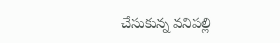చేసుకున్న వ‌నిప‌ల్లి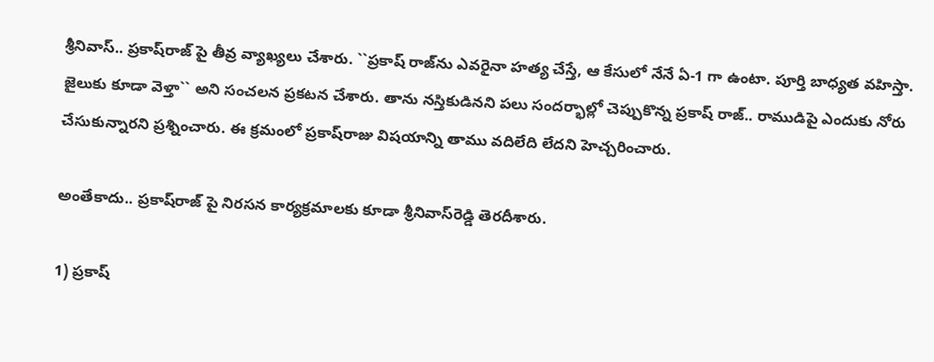శ్రీనివాస్‌.. ప్ర‌కాష్‌రాజ్ పై తీవ్ర వ్యాఖ్య‌లు చేశారు. ``ప్రకాష్‌ రాజ్‌ను ఎవరైనా హత్య చేస్తే, ఆ కేసులో నేనే ఏ-1 గా ఉంటా. పూర్తి బాధ్యత వ‌హిస్తా. జైలుకు కూడా వెళ్తా`` అని సంచలన ప్రకటన చేశారు. తాను న‌స్తికుడిన‌ని ప‌లు సంద‌ర్భాల్లో చెప్పుకొన్న ప్ర‌కాష్ రాజ్‌.. రాముడిపై ఎందుకు నోరు చేసుకున్నార‌ని ప్ర‌శ్నించారు. ఈ క్ర‌మంలో ప్ర‌కాష్‌రాజు విష‌యాన్ని తాము వ‌దిలేది లేద‌ని హెచ్చ‌రించారు.

అంతేకాదు.. ప్ర‌కాష్‌రాజ్ పై నిర‌స‌న కార్య‌క్ర‌మాల‌కు కూడా శ్రీనివాస్‌రెడ్డి తెర‌దీశారు.

1) ప్ర‌కాష్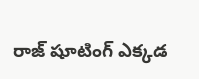రాజ్‌ షూటింగ్ ఎక్కడ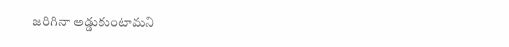జరిగినా అడ్డుకుంటామని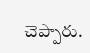చెప్పారు.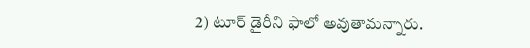2) టూర్ డైరీని ఫాలో అవుతామ‌న్నారు.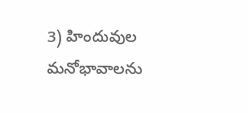3) హిందువుల మనోభావాలను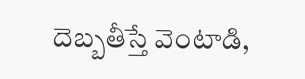దెబ్బతీస్తే వెంటాడి,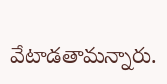వేటాడతామన్నారు.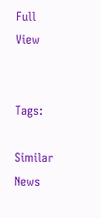Full View


Tags:

Similar News